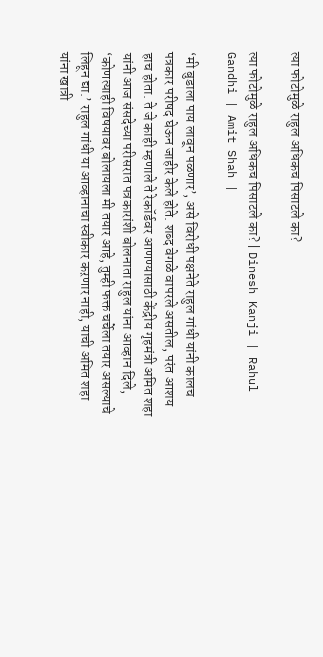त्या फोटोमुळे राहुल अधिकच पिसाटले का?

त्या फोटोमुळे राहुल अधिकच पिसाटले का? | Dinesh Kanji | Rahul Gandhi | Amit Shah |

‘मी बुडाला पाय लावून पळणार’, असे विरोधी पक्षनेते राहुल गांधी यांनी कालच पत्रकार परीषद घेऊन जाहीर केले होते. शब्द वेगळे वापरले असतील, परंत आशय हाच होता. ते जे काही म्हणाले ते रेकॉर्डवर आणण्यासाठी केंद्रीय गृहमंत्री अमित शहा यांनी आज संसदेच्या परीसरात पत्रकारांशी बोलनाता राहुल यांना आव्हान दिले, ‘कोणत्याही विषयावर बोलायला मी तयार आहे, तुम्ही फक्त चर्चेला तयार असल्याचे लिहून द्या.’ राहुल गांधी या आव्हानाचा स्वीकार कऱणार नाही, याची अमित शहा यांना खात्री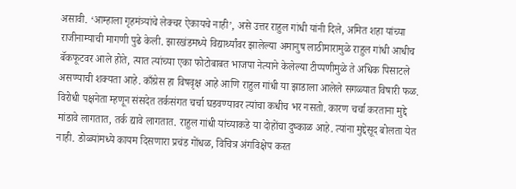असावी. ‘आम्हाला गृहमंत्र्यांचे लेक्चर ऐकायचे नाही’, असे उत्तर राहुल गांधी यांनी दिले, अमित शहा यांच्या राजीनाम्याची मागणी पुढे केली. झारखंडमध्ये विद्यार्थ्यांवर झालेल्या अमानुष लाठीमारामुळे राहुल गांधी आधीच बॅकफूटवर आले होते, त्यात त्यांच्या एका फोटोबाबत भाजपा नेत्याने केलेल्या टीप्पणीमुळे ते अधिक पिसाटले असण्याची शक्यता आहे. काँग्रेस हा विषवृक्ष आहे आणि राहुल गांधी या झाडाला आलेले सगळ्यात विषारी फळ. विरोधी पक्षनेता म्हणून संसदेत तर्कसंगत चर्चा घडवण्यावर त्यांचा कधीच भर नसतो. कारण चर्चा करताना मुद्दे मांडावे लागतात, तर्क द्यावे लागतात. राहुल गांधी यांच्याकडे या दोहोंचा दुष्काळ आहे. त्यांना मुद्देसूद बोलता येत नाही. डोळ्यांमध्ये कायम दिसणारा प्रचंड गोंधळ, विचित्र अंगविक्षेप करत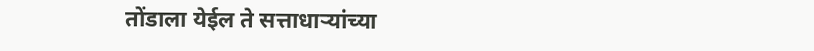तोंडाला येईल ते सत्ताधाऱ्यांच्या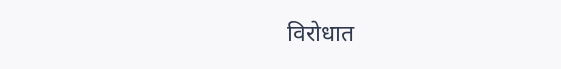विरोधात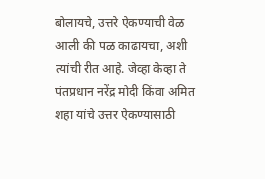बोलायचे, उत्तरे ऐकण्याची वेळ आली की पळ काढायचा, अशी त्यांची रीत आहे. जेव्हा केव्हा ते पंतप्रधान नरेंद्र मोदी किंवा अमित शहा यांचे उत्तर ऐकण्यासाठी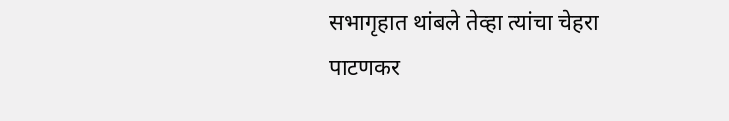सभागृहात थांबले तेव्हा त्यांचा चेहरा पाटणकर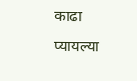काढा प्यायल्या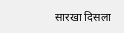सारखा दिसला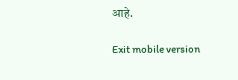आहे.

Exit mobile version